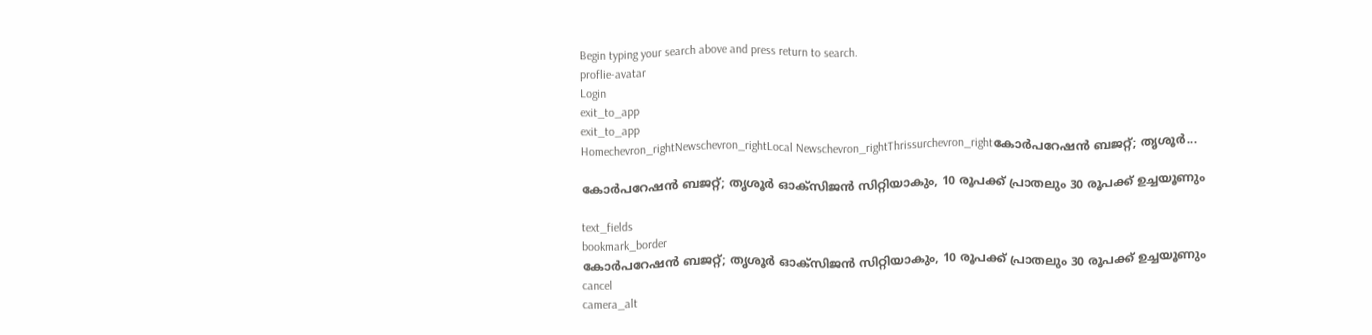Begin typing your search above and press return to search.
proflie-avatar
Login
exit_to_app
exit_to_app
Homechevron_rightNewschevron_rightLocal Newschevron_rightThrissurchevron_rightകോർപറേഷൻ ബജറ്റ്; തൃശൂർ...

കോർപറേഷൻ ബജറ്റ്; തൃശൂർ ഓക്സിജൻ സിറ്റിയാകും, 10 രൂപക്ക് പ്രാതലും 30 രൂപക്ക് ഉച്ചയൂണും

text_fields
bookmark_border
കോർപറേഷൻ ബജറ്റ്; തൃശൂർ ഓക്സിജൻ സിറ്റിയാകും, 10 രൂപക്ക് പ്രാതലും 30 രൂപക്ക് ഉച്ചയൂണും
cancel
camera_alt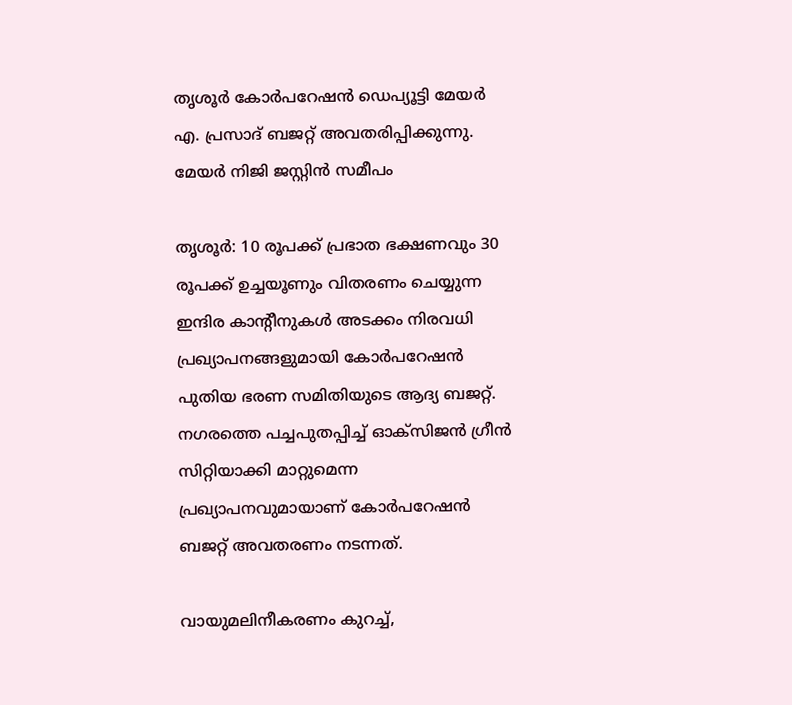തൃശൂർ കോർപറേഷൻ ഡെപ്യൂട്ടി മേയർ എ. പ്രസാദ് ബജറ്റ് അവതരിപ്പിക്കുന്നു. മേയർ നിജി ജസ്റ്റിൻ സമീപം

തൃശൂർ: 10 രൂപക്ക് പ്രഭാത ഭക്ഷണവും 30 രൂപക്ക് ഉച്ചയൂണും വിതരണം ചെയ്യുന്ന ഇന്ദിര കാന്റീനുകൾ അടക്കം നിരവധി പ്രഖ്യാപനങ്ങളുമായി കോർപറേഷൻ പുതിയ ഭരണ സമിതിയുടെ ആദ്യ ബജറ്റ്. നഗരത്തെ പച്ചപുതപ്പിച്ച് ഓക്സിജന്‍ ഗ്രീന്‍ സിറ്റിയാക്കി മാറ്റുമെന്ന പ്രഖ്യാപനവുമായാണ് കോര്‍പറേഷന്‍ ബജറ്റ് അവതരണം നടന്നത്.

വായുമലിനീകരണം കുറച്ച്,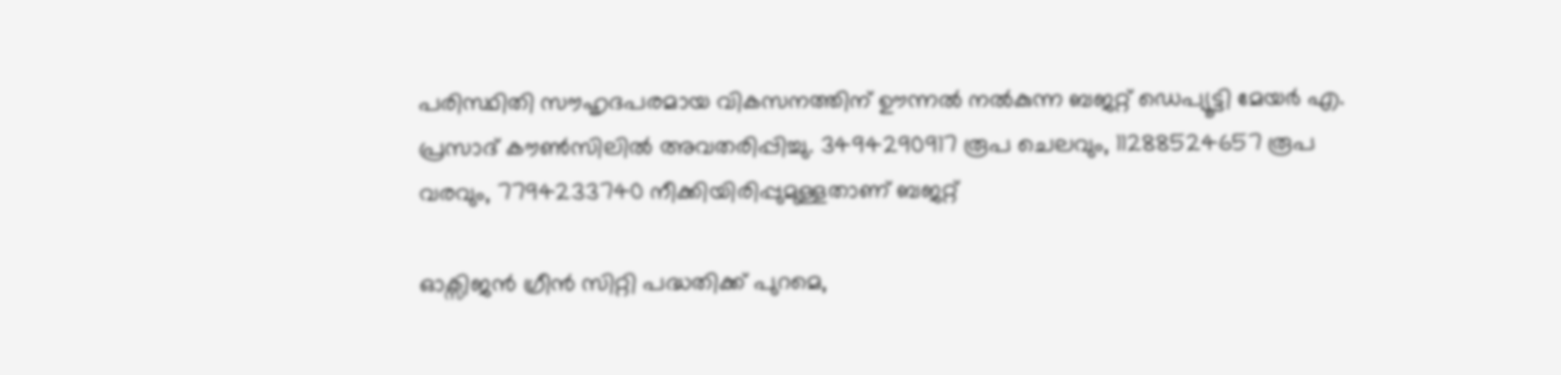പരിസ്ഥിതി സൗഹൃദപരമായ വികസനത്തിന് ഊന്നല്‍ നല്‍കുന്ന ബജറ്റ് ഡെപ്യൂട്ടി മേയര്‍ എ. പ്രസാദ് കൗണ്‍സിലില്‍ അവതരിപ്പിച്ചു. 3494290917 രൂപ ചെലവും, 11288524657 രൂപ വരവും, 7794233740 നീക്കിയിരിപ്പുമുള്ളതാണ് ബജറ്റ്

ഓക്സിജന്‍ ഗ്രീന്‍ സിറ്റി പദ്ധതിക്ക് പുറമെ,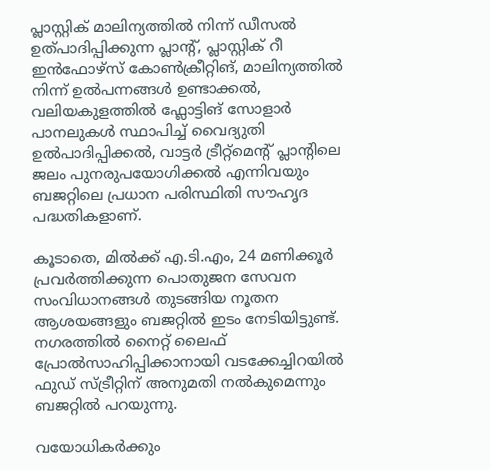പ്ലാസ്റ്റിക് മാലിന്യത്തില്‍ നിന്ന് ഡീസല്‍ ഉത്പാദിപ്പിക്കുന്ന പ്ലാന്റ്, പ്ലാസ്റ്റിക് റീ ഇന്‍ഫോഴ്സ് കോണ്‍ക്രീറ്റിങ്, മാലിന്യത്തില്‍ നിന്ന് ഉൽപന്നങ്ങള്‍ ഉണ്ടാക്കല്‍, വലിയകുളത്തില്‍ ഫ്ലോട്ടിങ് സോളാര്‍ പാനലുകള്‍ സ്ഥാപിച്ച് വൈദ്യുതി ഉൽപാദിപ്പിക്കല്‍, വാട്ടര്‍ ട്രീറ്റ്മെന്റ് പ്ലാന്റിലെ ജലം പുനരുപയോഗിക്കല്‍ എന്നിവയും ബജറ്റിലെ പ്രധാന പരിസ്ഥിതി സൗഹൃദ പദ്ധതികളാണ്.

കൂടാതെ, മില്‍ക്ക് എ.ടി.എം, 24 മണിക്കൂര്‍ പ്രവര്‍ത്തിക്കുന്ന പൊതുജന സേവന സംവിധാനങ്ങള്‍ തുടങ്ങിയ നൂതന ആശയങ്ങളും ബജറ്റില്‍ ഇടം നേടിയിട്ടുണ്ട്. നഗരത്തിൽ നൈറ്റ് ലൈഫ് പ്രോൽസാഹിപ്പിക്കാനായി വടക്കേച്ചിറയിൽ ഫുഡ് സ്ട്രീറ്റിന് അനുമതി നൽകുമെന്നും ബജറ്റിൽ പറയുന്നു.

വയോധികര്‍ക്കും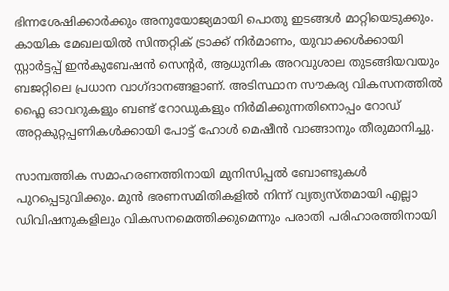ഭിന്നശേഷിക്കാര്‍ക്കും അനുയോജ്യമായി പൊതു ഇടങ്ങള്‍ മാറ്റിയെടുക്കും. കായിക മേഖലയില്‍ സിന്തറ്റിക് ട്രാക്ക് നിര്‍മാണം, യുവാക്കള്‍ക്കായി സ്റ്റാര്‍ട്ടപ്പ് ഇന്‍കുബേഷന്‍ സെന്റര്‍, ആധുനിക അറവുശാല തുടങ്ങിയവയും ബജറ്റിലെ പ്രധാന വാഗ്ദാനങ്ങളാണ്. അടിസ്ഥാന സൗകര്യ വികസനത്തില്‍ ഫ്ലൈ ഓവറുകളും ബണ്ട് റോഡുകളും നിര്‍മിക്കുന്നതിനൊപ്പം റോഡ് അറ്റകുറ്റപ്പണികള്‍ക്കായി പോട്ട് ഹോള്‍ മെഷീന്‍ വാങ്ങാനും തീരുമാനിച്ചു.

സാമ്പത്തിക സമാഹരണത്തിനായി മുനിസിപ്പല്‍ ബോണ്ടുകള്‍ പുറപ്പെടുവിക്കും. മുന്‍ ഭരണസമിതികളില്‍ നിന്ന് വ്യത്യസ്തമായി എല്ലാ ഡിവിഷനുകളിലും വികസനമെത്തിക്കുമെന്നും പരാതി പരിഹാരത്തിനായി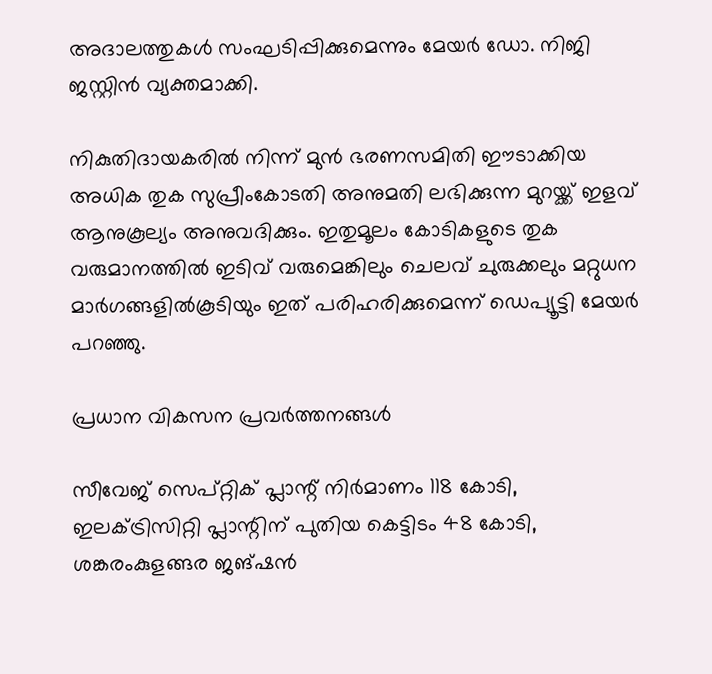അദാലത്തുകള്‍ സംഘടിപ്പിക്കുമെന്നും മേയര്‍ ഡോ. നിജി ജസ്റ്റിന്‍ വ്യക്തമാക്കി.

നികുതിദായകരില്‍ നിന്ന് മുന്‍ ഭരണസമിതി ഈടാക്കിയ അധിക തുക സുപ്രീംകോടതി അനുമതി ലഭിക്കുന്ന മുറയ്ക്ക് ഇളവ് ആനുകൂല്യം അനുവദിക്കും. ഇതുമൂലം കോടികളുടെ തുക വരുമാനത്തില്‍ ഇടിവ് വരുമെങ്കിലും ചെലവ് ചുരുക്കലും മറ്റുധന മാര്‍ഗങ്ങളില്‍കൂടിയും ഇത് പരിഹരിക്കുമെന്ന് ഡെപ്യൂട്ടി മേയര്‍ പറഞ്ഞു.

പ്രധാന വികസന പ്രവര്‍ത്തനങ്ങള്‍

സീവേജ് സെപ്റ്റിക് പ്ലാന്റ് നിര്‍മാണം 118 കോടി, ഇലക്ട്രിസിറ്റി പ്ലാന്റിന് പുതിയ കെട്ടിടം 48 കോടി, ശങ്കരംകുളങ്ങര ജങ്ഷന്‍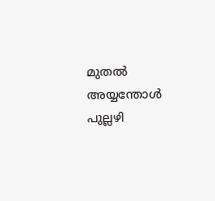മുതല്‍ അയ്യന്തോള്‍ പുല്ലഴി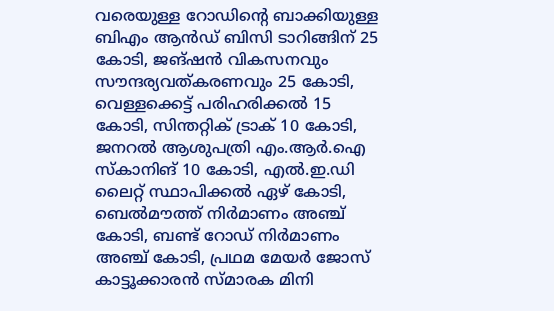വരെയുള്ള റോഡിന്റെ ബാക്കിയുള്ള ബിഎം ആന്‍ഡ് ബിസി ടാറിങ്ങിന് 25 കോടി, ജങ്ഷന്‍ വികസനവും സൗന്ദര്യവത്കരണവും 25 കോടി, വെള്ളക്കെട്ട് പരിഹരിക്കല്‍ 15 കോടി, സിന്തറ്റിക് ട്രാക് 10 കോടി, ജനറല്‍ ആശുപത്രി എം.ആർ.ഐ സ്‌കാനിങ് 10 കോടി, എൽ.ഇ.ഡി ലൈറ്റ് സ്ഥാപിക്കല്‍ ഏഴ് കോടി, ബെല്‍മൗത്ത് നിര്‍മാണം അഞ്ച് കോടി, ബണ്ട് റോഡ് നിര്‍മാണം അഞ്ച് കോടി, പ്രഥമ മേയര്‍ ജോസ് കാട്ടൂക്കാരന്‍ സ്മാരക മിനി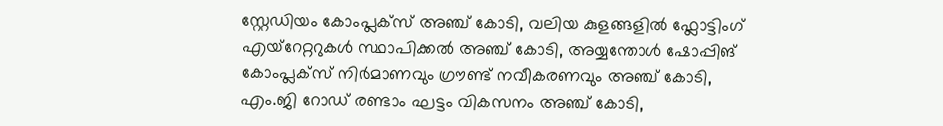സ്റ്റേഡിയം കോംപ്ലക്സ് അഞ്ച് കോടി, വലിയ കുളങ്ങളില്‍ ഫ്ലോട്ടിംഗ് എയ്റേറ്ററുകള്‍ സ്ഥാപിക്കല്‍ അഞ്ച് കോടി, അയ്യന്തോള്‍ ഷോപ്പിങ് കോംപ്ലക്സ് നിര്‍മാണവും ഗ്രൗണ്ട് നവീകരണവും അഞ്ച് കോടി, എം.ജി റോഡ് രണ്ടാം ഘട്ടം വികസനം അഞ്ച് കോടി,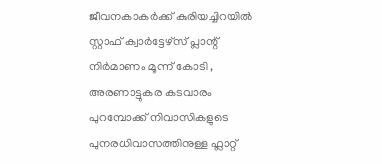ജീവനകാകര്‍ക്ക് കുരിയച്ചിറയില്‍ സ്റ്റാഫ് ക്വാര്‍ട്ടേഴ്സ് പ്ലാന്റ് നിര്‍മാണം മൂന്ന് കോടി , അരണാട്ടുകര കടവാരം പുറമ്പോക്ക് നിവാസികളുടെ പുനരധിവാസത്തിനുള്ള ഫ്ലാറ്റ്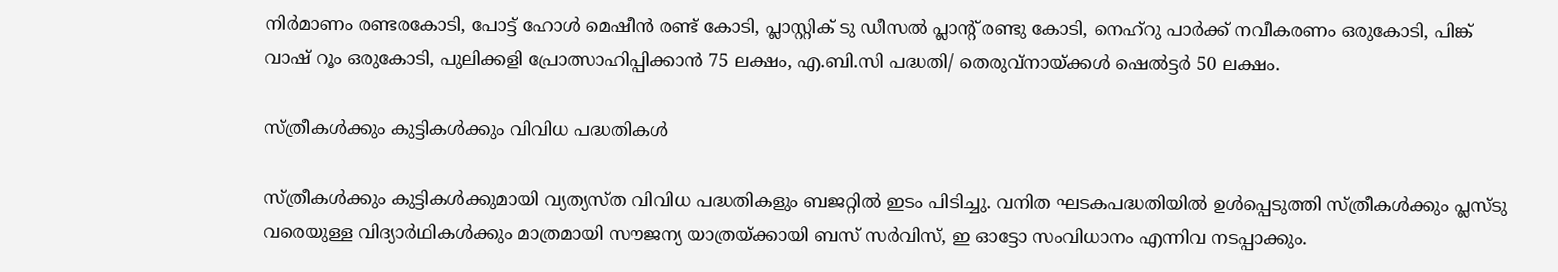നിര്‍മാണം രണ്ടരകോടി, പോട്ട് ഹോള്‍ മെഷീന്‍ രണ്ട് കോടി, പ്ലാസ്റ്റിക് ടു ഡീസല്‍ പ്ലാന്റ് രണ്ടു കോടി, നെഹ്റു പാര്‍ക്ക് നവീകരണം ഒരുകോടി, പിങ്ക് വാഷ് റൂം ഒരുകോടി, പുലിക്കളി പ്രോത്സാഹിപ്പിക്കാൻ 75 ലക്ഷം, എ.ബി.സി പദ്ധതി/ തെരുവ്നായ്ക്കള്‍ ഷെല്‍ട്ടര്‍ 50 ലക്ഷം.

സ്ത്രീകള്‍ക്കും കുട്ടികള്‍ക്കും വിവിധ പദ്ധതികൾ

സ്ത്രീകള്‍ക്കും കുട്ടികള്‍ക്കുമായി വ്യത്യസ്ത വിവിധ പദ്ധതികളും ബജറ്റില്‍ ഇടം പിടിച്ചു. വനിത ഘടകപദ്ധതിയില്‍ ഉള്‍പ്പെടുത്തി സ്ത്രീകള്‍ക്കും പ്ലസ്ടു വരെയുള്ള വിദ്യാര്‍ഥികള്‍ക്കും മാത്രമായി സൗജന്യ യാത്രയ്ക്കായി ബസ് സർവിസ്, ഇ ഓട്ടോ സംവിധാനം എന്നിവ നടപ്പാക്കും.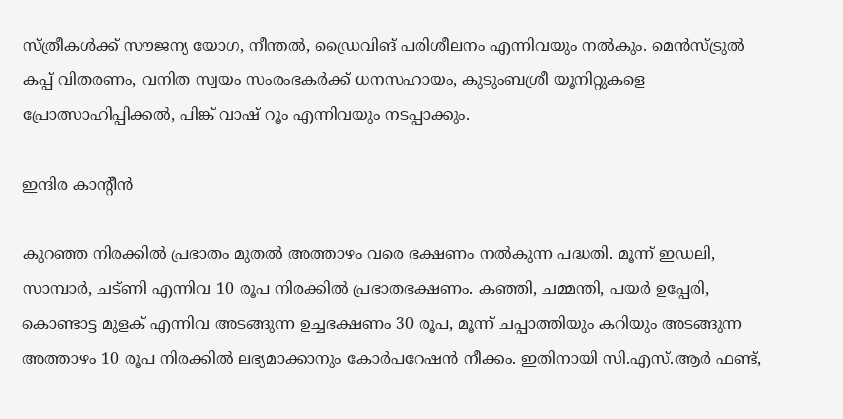സ്ത്രീകള്‍ക്ക് സൗജന്യ യോഗ, നീന്തല്‍, ഡ്രൈവിങ് പരിശീലനം എന്നിവയും നല്‍കും. മെന്‍സ്ട്രുല്‍ കപ്പ് വിതരണം, വനിത സ്വയം സംരംഭകര്‍ക്ക് ധനസഹായം, കുടുംബശ്രീ യൂനിറ്റുകളെ പ്രോത്സാഹിപ്പിക്കല്‍, പിങ്ക് വാഷ് റൂം എന്നിവയും നടപ്പാക്കും.

ഇന്ദിര കാന്റീന്‍

കുറഞ്ഞ നിരക്കില്‍ പ്രഭാതം മുതല്‍ അത്താഴം വരെ ഭക്ഷണം നല്‍കുന്ന പദ്ധതി. മൂന്ന് ഇഡലി, സാമ്പാര്‍, ചട്ണി എന്നിവ 10 രൂപ നിരക്കില്‍ പ്രഭാതഭക്ഷണം. കഞ്ഞി, ചമ്മന്തി, പയര്‍ ഉപ്പേരി, കൊണ്ടാട്ട മുളക് എന്നിവ അടങ്ങുന്ന ഉച്ചഭക്ഷണം 30 രൂപ, മൂന്ന് ചപ്പാത്തിയും കറിയും അടങ്ങുന്ന അത്താഴം 10 രൂപ നിരക്കില്‍ ലഭ്യമാക്കാനും കോര്‍പറേഷന്‍ നീക്കം. ഇതിനായി സി.എസ്.ആര്‍ ഫണ്ട്,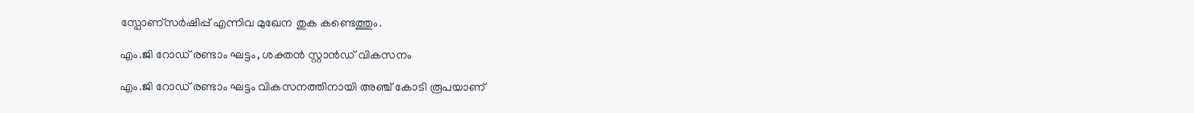സ്പോണ്സര്‍ഷിപ്പ് എന്നിവ മുഖേന തുക കണ്ടെത്തും.

എം.ജി റോഡ് രണ്ടാം ഘട്ടം, ശക്തന്‍ സ്റ്റാന്‍ഡ് വികസനം

എം.ജി റോഡ് രണ്ടാം ഘട്ടം വികസനത്തിനായി അഞ്ച് കോടി രൂപയാണ്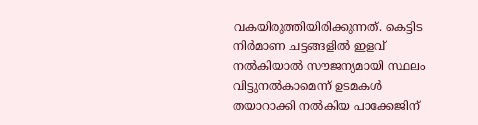വകയിരുത്തിയിരിക്കുന്നത്. കെട്ടിട നിര്‍മാണ ചട്ടങ്ങളില്‍ ഇളവ് നല്‍കിയാല്‍ സൗജന്യമായി സ്ഥലം വിട്ടുനല്‍കാമെന്ന് ഉടമകള്‍ തയാറാക്കി നല്‍കിയ പാക്കേജിന്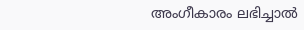അംഗീകാരം ലഭിച്ചാല്‍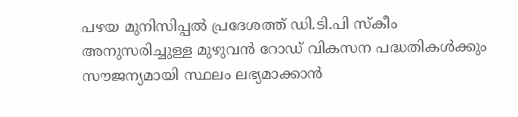പഴയ മുനിസിപ്പല്‍ പ്രദേശത്ത് ഡി.ടി.പി സ്‌കീം അനുസരിച്ചുള്ള മുഴുവന്‍ റോഡ് വികസന പദ്ധതികൾക്കും സൗജന്യമായി സ്ഥലം ലഭ്യമാക്കാന്‍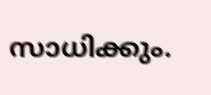സാധിക്കും.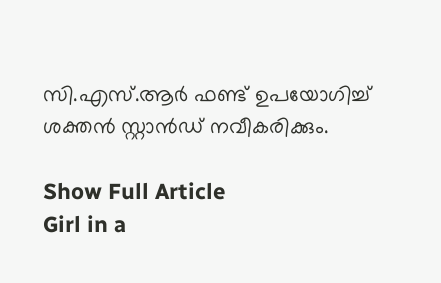സി.എസ്.ആര്‍ ഫണ്ട് ഉപയോഗിച്ച് ശക്തന്‍ സ്റ്റാന്‍ഡ് നവീകരിക്കും.

Show Full Article
Girl in a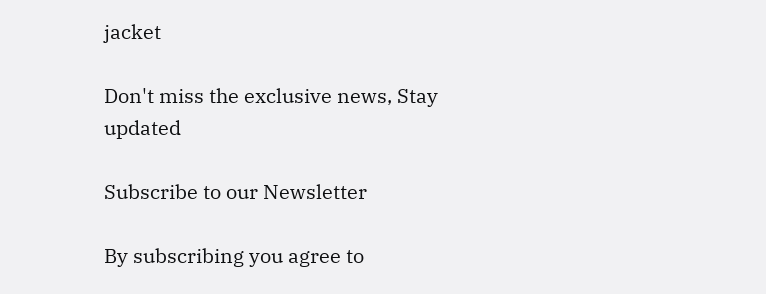jacket

Don't miss the exclusive news, Stay updated

Subscribe to our Newsletter

By subscribing you agree to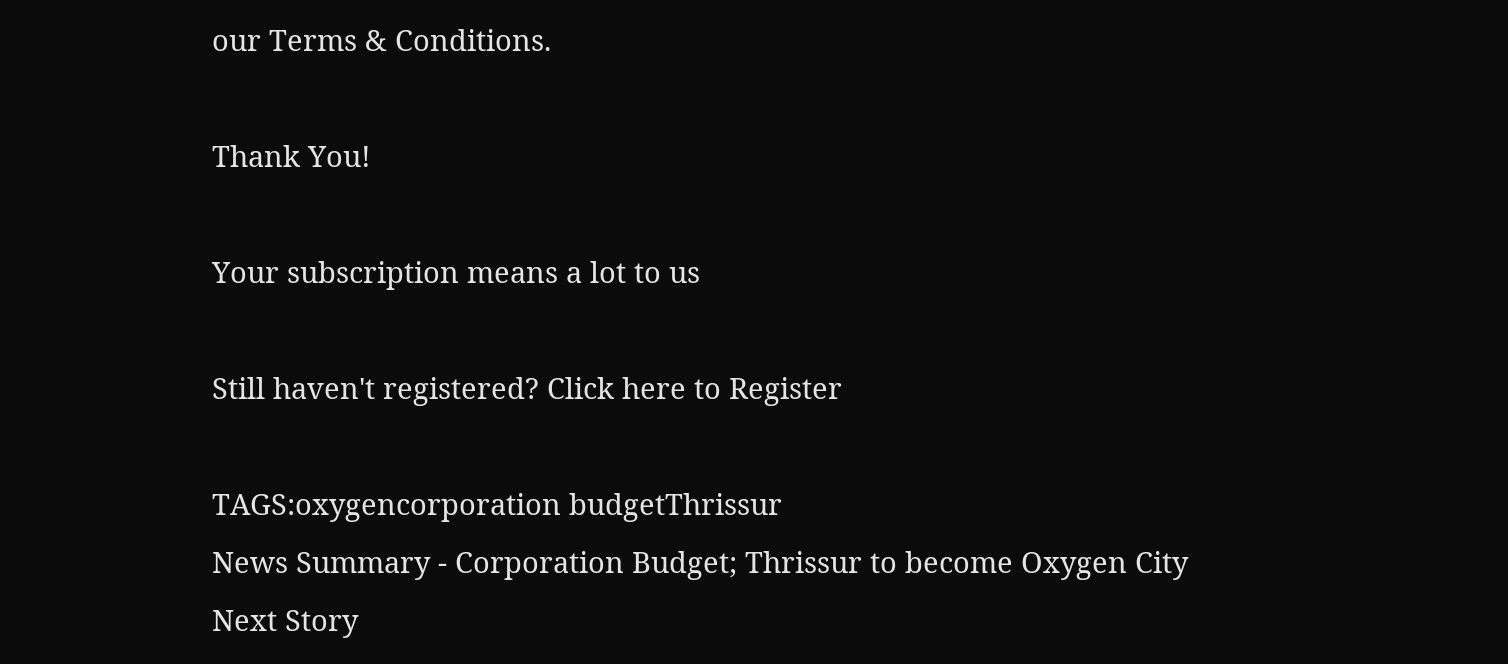our Terms & Conditions.

Thank You!

Your subscription means a lot to us

Still haven't registered? Click here to Register

TAGS:oxygencorporation budgetThrissur
News Summary - Corporation Budget; Thrissur to become Oxygen City
Next Story